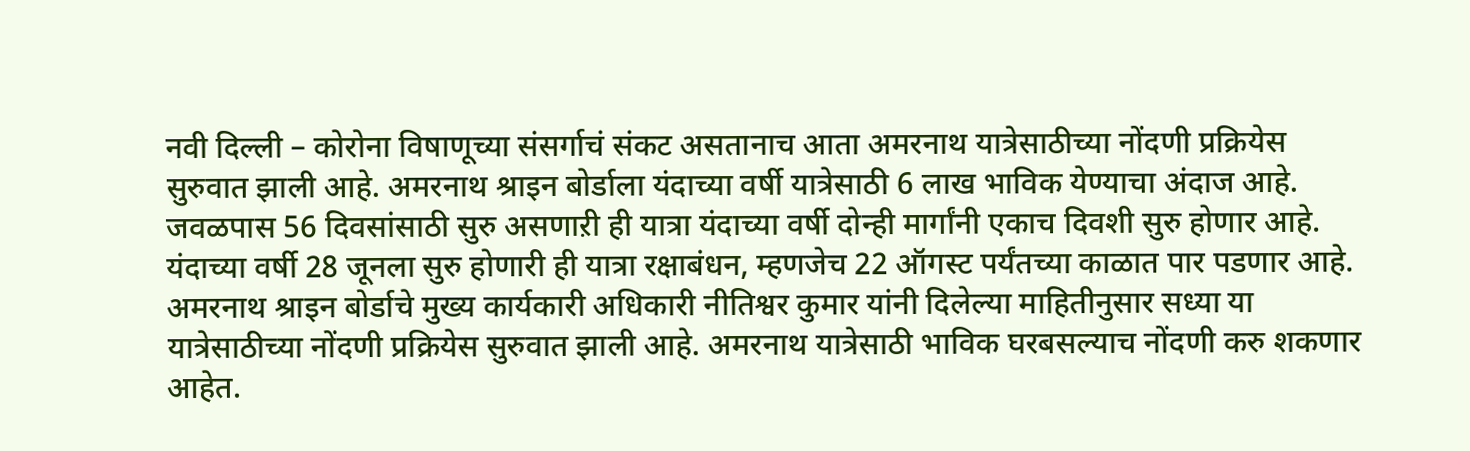नवी दिल्ली – कोरोना विषाणूच्या संसर्गाचं संकट असतानाच आता अमरनाथ यात्रेसाठीच्या नोंदणी प्रक्रियेस सुरुवात झाली आहे. अमरनाथ श्राइन बोर्डाला यंदाच्या वर्षी यात्रेसाठी 6 लाख भाविक येण्याचा अंदाज आहे. जवळपास 56 दिवसांसाठी सुरु असणाऱी ही यात्रा यंदाच्या वर्षी दोन्ही मार्गांनी एकाच दिवशी सुरु होणार आहे. यंदाच्या वर्षी 28 जूनला सुरु होणारी ही यात्रा रक्षाबंधन, म्हणजेच 22 ऑगस्ट पर्यंतच्या काळात पार पडणार आहे.
अमरनाथ श्राइन बोर्डाचे मुख्य कार्यकारी अधिकारी नीतिश्वर कुमार यांनी दिलेल्या माहितीनुसार सध्या या यात्रेसाठीच्या नोंदणी प्रक्रियेस सुरुवात झाली आहे. अमरनाथ यात्रेसाठी भाविक घरबसल्याच नोंदणी करु शकणार आहेत.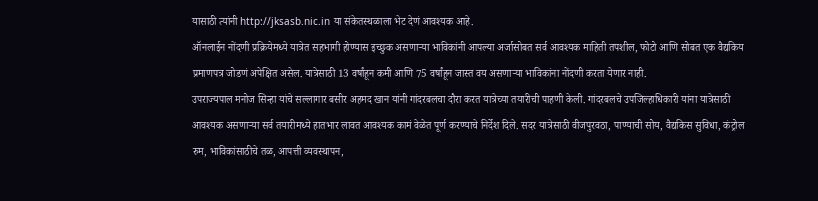यासाठी त्यांनी http://jksasb.nic.in या संकेतस्थळाला भेट देणं आवश्यक आहे.
ऑनलाईन नोंदणी प्रक्रियेमध्ये यात्रेत सहभागी होण्यास इच्छुक असणाऱ्या भाविकांनी आपल्या अर्जासोबत सर्व आवश्यक माहिती तपशील, फोटो आणि सोबत एक वैद्यकिय प्रमाणपत्र जोडणं अपेक्षित असेल. यात्रेसाठी 13 वर्षांहून कमी आणि 75 वर्षांहून जास्त वय असणाऱ्या भाविकांना नोंदणी करता येणार नाही.
उपराज्यपाल मनोज सिन्हा यांचे सल्लागार बसीर अहमद खान यांनी गांदरबलचा दौरा करत यात्रेच्या तयारीची पाहणी केली. गांदरबलचे उपजिल्हाधिकारी यांना यात्रेसाठी आवश्यक असणाऱ्या सर्व तयारीमध्ये हातभार लावत आवश्यक कामं वेळेत पूर्ण करण्याचे निर्देश दिले. सदर यात्रेसाठी वीजपुरवठा, पाण्याची सोय, वैद्यकिस सुविधा, कंट्रोल रुम, भाविकांसाठीचे तळ, आपत्ती व्यवस्थापन,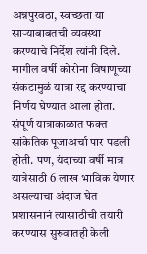अन्नपुरवठा, स्वच्छता या साऱ्याबाबतची व्यवस्था करण्याचे निर्देश त्यांनी दिले.
मागील वर्षी कोरोना विषाणूच्या संकटामुळं यात्रा रद्द करण्याचा निर्णय घेण्यात आला होता. संपूर्ण यात्राकाळात फक्त सांकेतिक पूजाअर्चा पार पडली होती. पण, यंदाच्या वर्षी मात्र यात्रेसाठी 6 लाख भाविक येणार असल्याचा अंदाज घेत प्रशासनानं त्यासाठीची तयारी करण्यास सुरुवातही केली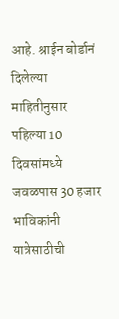आहे. श्राईन बोर्डानं दिलेल्या माहितीनुसार पहिल्या 10 दिवसांमध्ये जवळपास 30 हजार भाविकांनी यात्रेसाठीची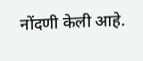नोंदणी केली आहे.